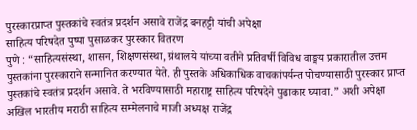पुरस्कारप्राप्त पुस्तकांचे स्वतंत्र प्रदर्शन असावे राजेंद्र बनहट्टी यांची अपेक्षा
साहित्य परिषदेत पुष्पा पुसाळकर पुरस्कार वितरण
पुणे : “साहित्यसंस्था, शासन, शिक्षणसंस्था, ग्रंथालये यांच्या वतीने प्रतिवर्षी विविध वाङ्मय प्रकारातील उत्तम पुस्तकांना पुरस्काराने सन्मानित करण्यात येते. ही पुस्तके अधिकाधिक वाचकांपर्यन्त पोचण्यासाठी पुरस्कार प्राप्त पुस्तकांचे स्वतंत्र प्रदर्शन असावे. ते भरविण्यासाठी महाराष्ट्र साहित्य परिषदेने पुढाकार घ्यावा.” अशी अपेक्षा अखिल भारतीय मराठी साहित्य सम्मेलनाचे माजी अध्यक्ष राजेंद्र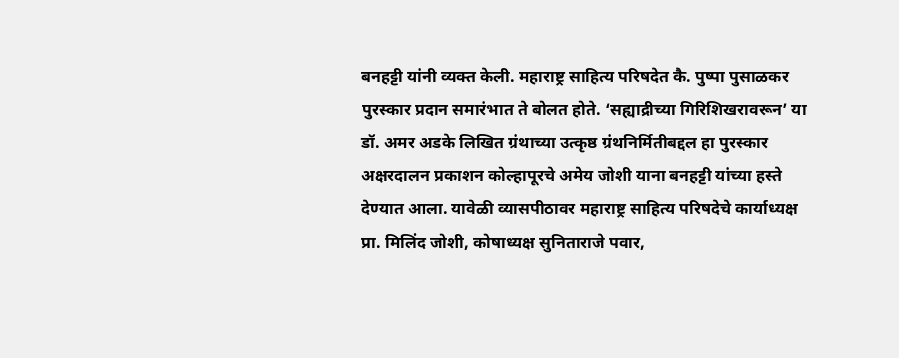बनहट्टी यांनी व्यक्त केली. महाराष्ट्र साहित्य परिषदेत कै. पुष्पा पुसाळकर पुरस्कार प्रदान समारंभात ते बोलत होते. ‘सह्याद्रीच्या गिरिशिखरावरून’ या डॉ. अमर अडके लिखित ग्रंथाच्या उत्कृष्ठ ग्रंथनिर्मितीबद्दल हा पुरस्कार अक्षरदालन प्रकाशन कोल्हापूरचे अमेय जोशी याना बनहट्टी यांच्या हस्ते देण्यात आला. यावेळी व्यासपीठावर महाराष्ट्र साहित्य परिषदेचे कार्याध्यक्ष प्रा. मिलिंद जोशी, कोषाध्यक्ष सुनिताराजे पवार,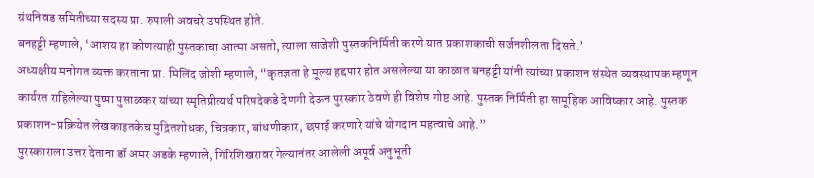ग्रंथनिवड समितीच्या सदस्य प्रा. रुपाली अवचरे उपस्थित होते.
बनहट्टी म्हणाले, ‘आशय हा कोणत्याही पुस्तकाचा आत्मा असतो, त्याला साजेशी पुस्तकनिर्मिती करणे यात प्रकाशकाची सर्जनशीलता दिसते.’
अध्यक्षीय मनोगत व्यक्त करताना प्रा. मिलिंद जोशी म्हणाले, “कृतज्ञता हे मूल्य हद्दपार होत असलेल्या या काळात बनहट्टी यांनी त्यांच्या प्रकाशन संस्थेत व्यवस्थापक म्हणून कार्यरत राहिलेल्या पुष्पा पुसाळकर यांच्या स्मृतिप्रीत्यर्थ परिषदेकडे देणगी देऊन पुरस्कार ठेवणे ही विशेष गोष्ट आहे. पुस्तक निर्मिती हा सामूहिक आविष्कार आहे. पुस्तक प्रकाशन-प्रक्रियेत लेखकाइतकेच मुद्रितशोधक, चित्रकार, बांधणीकार, छपाई करणारे यांचे योगदान महत्वाचे आहे.”
पुरस्काराला उत्तर देताना डॉ अमर अडके म्हणाले, गिरिशिखरावर गेल्यानंतर आलेली अपूर्व अनुभूती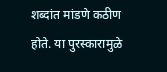शब्दांत मांडणे कठीण होते. या पुरस्कारामुळे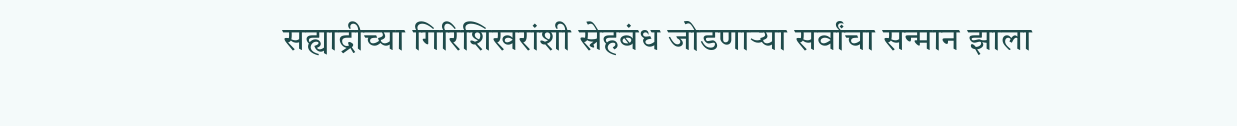सह्याद्रीच्या गिरिशिखरांशी स्नेहबंध जोडणाऱ्या सर्वांचा सन्मान झाला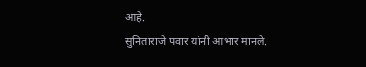आहे.
सुनिताराजे पवार यांनी आभार मानले.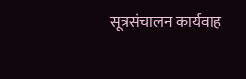सूत्रसंचालन कार्यवाह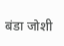बंडा जोशी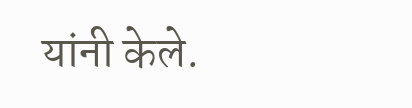यांनी केले.